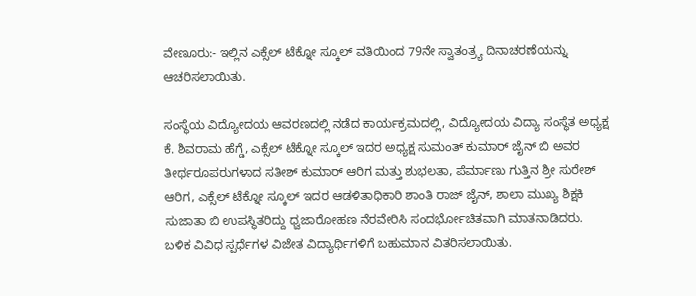ವೇಣೂರು:- ಇಲ್ಲಿನ ಎಕ್ಸೆಲ್ ಟೆಕ್ನೋ ಸ್ಕೂಲ್ ವತಿಯಿಂದ 79ನೇ ಸ್ವಾತಂತ್ರ್ಯ ದಿನಾಚರಣೆಯನ್ನು ಆಚರಿಸಲಾಯಿತು.

ಸಂಸ್ಥೆಯ ವಿದ್ಯೋದಯ ಆವರಣದಲ್ಲಿ ನಡೆದ ಕಾರ್ಯಕ್ರಮದಲ್ಲಿ, ವಿದ್ಯೋದಯ ವಿದ್ಯಾ ಸಂಸ್ಥೆತ ಅಧ್ಯಕ್ಷ ಕೆ. ಶಿವರಾಮ ಹೆಗ್ಡೆ, ಎಕ್ಸೆಲ್ ಟೆಕ್ನೋ ಸ್ಕೂಲ್ ಇದರ ಅಧ್ಯಕ್ಷ ಸುಮಂತ್ ಕುಮಾರ್ ಜೈನ್ ಬಿ ಅವರ ತೀರ್ಥರೂಪರುಗಳಾದ ಸತೀಶ್ ಕುಮಾರ್ ಆರಿಗ ಮತ್ತು ಶುಭಲತಾ, ಪೆರ್ಮಾಣು ಗುತ್ತಿನ ಶ್ರೀ ಸುರೇಶ್ ಆರಿಗ, ಎಕ್ಸೆಲ್ ಟೆಕ್ನೋ ಸ್ಕೂಲ್ ಇದರ ಆಡಳಿತಾಧಿಕಾರಿ ಶಾಂತಿ ರಾಜ್ ಜೈನ್, ಶಾಲಾ ಮುಖ್ಯ ಶಿಕ್ಷಕಿ ಸುಜಾತಾ ಬಿ ಉಪಸ್ಥಿತರಿದ್ದು ಧ್ವಜಾರೋಹಣ ನೆರವೇರಿಸಿ ಸಂದರ್ಭೋಚಿತವಾಗಿ ಮಾತನಾಡಿದರು.
ಬಳಿಕ ವಿವಿಧ ಸ್ಪರ್ಧೆಗಳ ವಿಜೇತ ವಿದ್ಯಾರ್ಥಿಗಳಿಗೆ ಬಹುಮಾನ ವಿತರಿಸಲಾಯಿತು.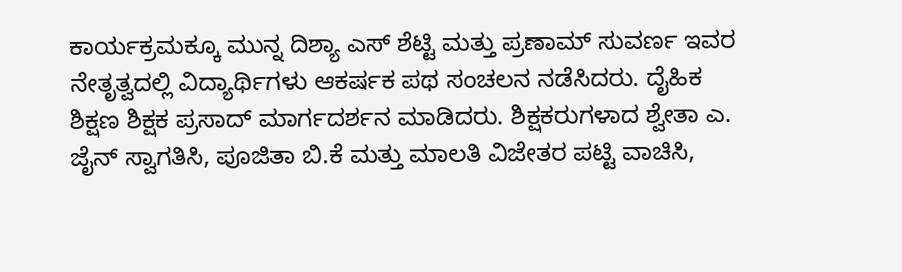ಕಾರ್ಯಕ್ರಮಕ್ಕೂ ಮುನ್ನ ದಿಶ್ಯಾ ಎಸ್ ಶೆಟ್ಟಿ ಮತ್ತು ಪ್ರಣಾಮ್ ಸುವರ್ಣ ಇವರ ನೇತೃತ್ವದಲ್ಲಿ ವಿದ್ಯಾರ್ಥಿಗಳು ಆಕರ್ಷಕ ಪಥ ಸಂಚಲನ ನಡೆಸಿದರು. ದೈಹಿಕ ಶಿಕ್ಷಣ ಶಿಕ್ಷಕ ಪ್ರಸಾದ್ ಮಾರ್ಗದರ್ಶನ ಮಾಡಿದರು. ಶಿಕ್ಷಕರುಗಳಾದ ಶ್ವೇತಾ ಎ. ಜೈನ್ ಸ್ವಾಗತಿಸಿ, ಪೂಜಿತಾ ಬಿ.ಕೆ ಮತ್ತು ಮಾಲತಿ ವಿಜೇತರ ಪಟ್ಟಿ ವಾಚಿಸಿ,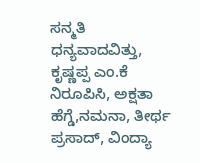ಸನ್ಮತಿ ಧನ್ಯವಾದವಿತ್ತು, ಕೃಷ್ಣಪ್ಪ ಎಂ.ಕೆ ನಿರೂಪಿಸಿ, ಅಕ್ಷತಾ ಹೆಗ್ಡೆ,ನಮನಾ, ತೀರ್ಥ ಪ್ರಸಾದ್, ವಿಂದ್ಯಾ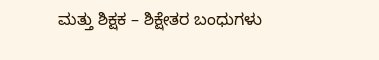ಮತ್ತು ಶಿಕ್ಷಕ – ಶಿಕ್ಷೇತರ ಬಂಧುಗಳು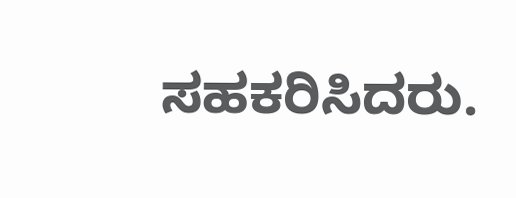ಸಹಕರಿಸಿದರು.